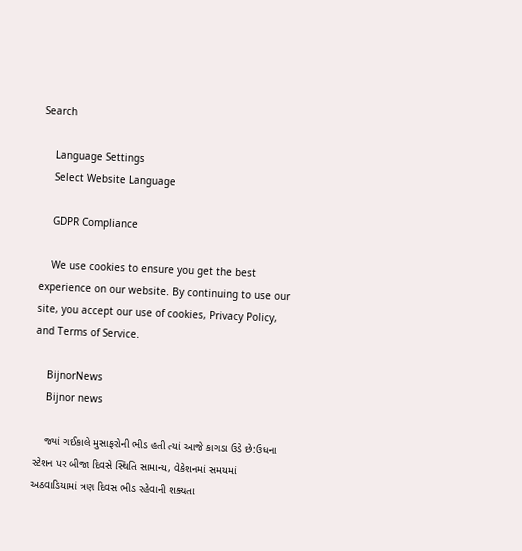Search

    Language Settings
    Select Website Language

    GDPR Compliance

    We use cookies to ensure you get the best experience on our website. By continuing to use our site, you accept our use of cookies, Privacy Policy, and Terms of Service.

    BijnorNews
    Bijnor news

    જ્યાં ગઈકાલે મુસાફરોની ભીડ હતી ત્યાં આજે કાગડા ઉડે છે:ઉધના સ્ટેશન પર બીજા દિવસે સ્થિતિ સામાન્ય, વેકેશનમાં સમયમાં અઠવાડિયામાં ત્રણ દિવસ ભીડ રહેવાની શક્યતા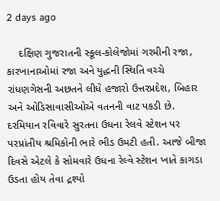2 days ago

    દક્ષિણ ગુજરાતની સ્કૂલ-કોલેજોમાં ગરમીની રજા, કારખાનાઓમાં રજા અને યુદ્ધની સ્થિતિ વચ્ચે રાંધણગેસની અછતને લીધે હજારો ઉત્તરપ્રદેશ, બિહાર અને ઓડિસાવાસીઓએ વતનની વાટ પકડી છે. દરમિયાન રવિવારે સુરતના ઉધના રેલવે સ્ટેશન પર પરપ્રાંતીય શ્રમિકોની ભારે ભીડ ઉમટી હતી. આજે બીજા દિવસે એટલે કે સોમવારે ઉધના રેલ્વે સ્ટેશન ખાતે કાગડા ઉડતા હોય તેવા દ્રશ્યો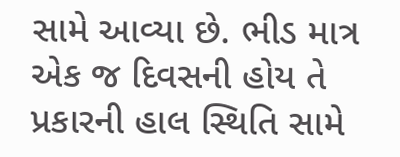સામે આવ્યા છે. ભીડ માત્ર એક જ દિવસની હોય તે પ્રકારની હાલ સ્થિતિ સામે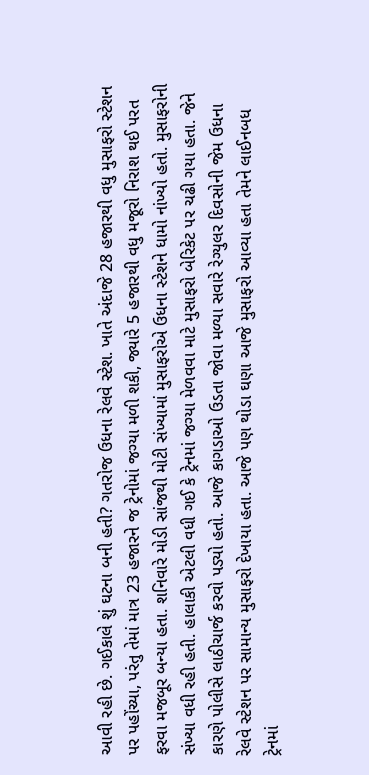આવી રહી છે. ગઈકાલે શું ઘટના બની હતી? ગતરોજ ઉધના રેલવે સ્ટેશ. ખાતે અંદાજે 28 હજારથી વધુ મુસાફરો સ્ટેશન પર પહોંચ્યા, પરંતુ તેમાં માત્ર 23 હજારને જ ટ્રેનોમાં જગ્યા મળી શકી, જ્યારે 5 હજારથી વધુ મજૂરો નિરાશ થઈ પરત ફરવા મજબૂર બન્યા હતા. શનિવારે મોડી સાંજથી મોટી સંખ્યામાં મુસાફરોએ ઉધના સ્ટેશને ધામો નાંખ્યો હતો. મુસાફરોની સંખ્યા વધી રહી હતી. હાલાકી એટલી વધી ગઈ કે ટ્રેનમાં જગ્યા મેળવવા માટે મુસાફરો બેરિકેટ પર ચઢી ગયા હતા. જેને કારણે પોલીસે લાઠીચાર્જ કરવો પડ્યો હતો. આજે કાગડાઓ ઉડતા જોવા મળ્યા સવારે રેગ્યુલર દિવસોની જેમ ઉધના રેલવે સ્ટેશન પર સામાન્ય મુસાફરો દેખાયા હતા. આજે પણ થોડા ઘણા આજે મુસાફરો આવ્યા હતા તેમને લાઈનબધ ટ્રેનમાં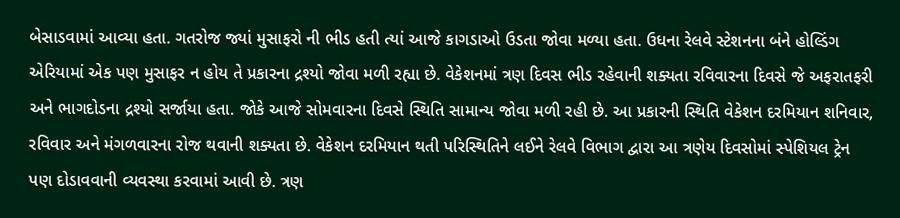બેસાડવામાં આવ્યા હતા. ગતરોજ જ્યાં મુસાફરો ની ભીડ હતી ત્યાં આજે કાગડાઓ ઉડતા જોવા મળ્યા હતા. ઉધના રેલવે સ્ટેશનના બંને હોલ્ડિંગ એરિયામાં એક પણ મુસાફર ન હોય તે પ્રકારના દ્રશ્યો જોવા મળી રહ્યા છે. વેકેશનમાં ત્રણ દિવસ ભીડ રહેવાની શક્યતા રવિવારના દિવસે જે અફરાતફરી અને ભાગદોડના દ્રશ્યો સર્જાયા હતા. જોકે આજે સોમવારના દિવસે સ્થિતિ સામાન્ય જોવા મળી રહી છે. આ પ્રકારની સ્થિતિ વેકેશન દરમિયાન શનિવાર, રવિવાર અને મંગળવારના રોજ થવાની શક્યતા છે. વેકેશન દરમિયાન થતી પરિસ્થિતિને લઈને રેલવે વિભાગ દ્વારા આ ત્રણેય દિવસોમાં સ્પેશિયલ ટ્રેન પણ દોડાવવાની વ્યવસ્થા કરવામાં આવી છે. ત્રણ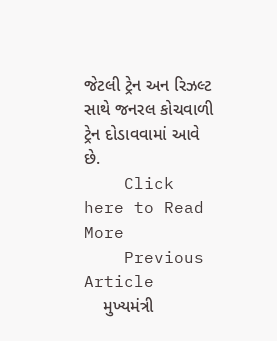જેટલી ટ્રેન અન રિઝલ્ટ સાથે જનરલ કોચવાળી ટ્રેન દોડાવવામાં આવે છે.
    Click here to Read More
    Previous Article
    મુખ્યમંત્રી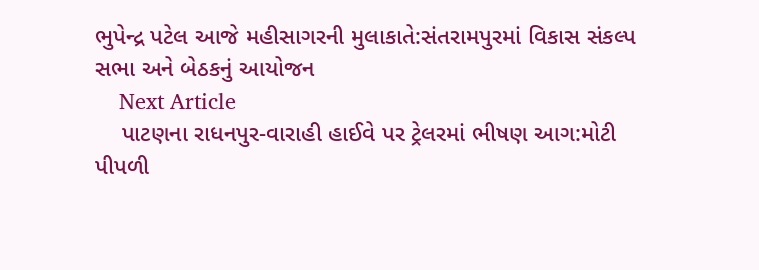ભુપેન્દ્ર પટેલ આજે મહીસાગરની મુલાકાતે:સંતરામપુરમાં વિકાસ સંકલ્પ સભા અને બેઠકનું આયોજન
    Next Article
    પાટણના રાધનપુર-વારાહી હાઈવે પર ટ્રેલરમાં ભીષણ આગ:મોટી પીપળી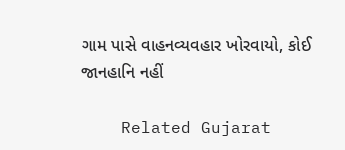ગામ પાસે વાહનવ્યવહાર ખોરવાયો, કોઈ જાનહાનિ નહીં

    Related Gujarat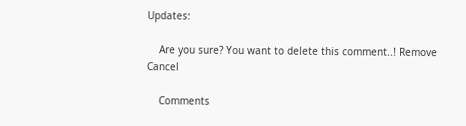Updates:

    Are you sure? You want to delete this comment..! Remove Cancel

    Comments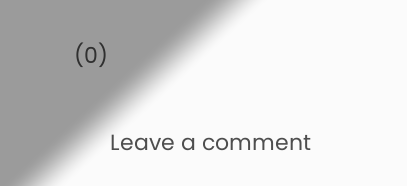(0)

      Leave a comment